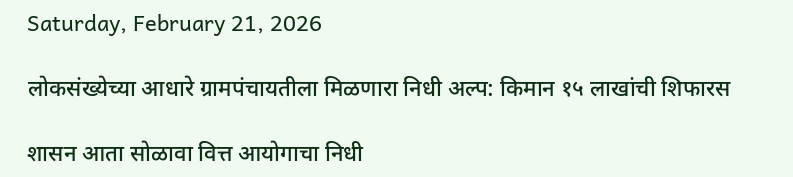Saturday, February 21, 2026

लोकसंख्येच्या आधारे ग्रामपंचायतीला मिळणारा निधी अल्प: किमान १५ लाखांची शिफारस

शासन आता सोळावा वित्त आयोगाचा निधी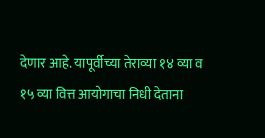देणार आहे. यापूर्वीच्या तेराव्या १४ व्या व १५ व्या वित्त आयोगाचा निधी देताना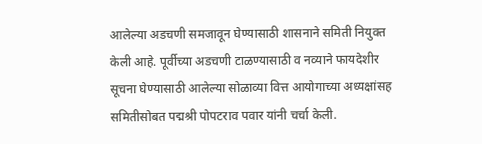आलेल्या अडचणी समजावून घेण्यासाठी शासनाने समिती नियुक्त केली आहे. पूर्वीच्या अडचणी टाळण्यासाठी व नव्याने फायदेशीर सूचना घेण्यासाठी आलेल्या सोळाव्या वित्त आयोगाच्या अध्यक्षांसह समितीसोबत पद्मश्री पोपटराव पवार यांनी चर्चा केली.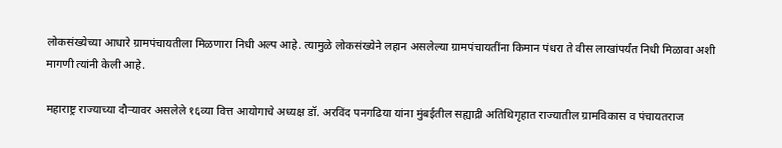लोकसंख्येच्या आधारे ग्रामपंचायतीला मिळणारा निधी अल्प आहे. त्यामुळे लोकसंख्येने लहान असलेल्या ग्रामपंचायतींना किमान पंधरा ते वीस लाखांपर्यंत निधी मिळावा अशी मागणी त्यांनी केली आहे.

महाराष्ट्र राज्याच्या दौऱ्यावर असलेले १६व्या वित्त आयोगाचे अध्यक्ष डॉ. अरविंद पनगढिया यांना मुंबईतील सह्याद्री अतिथिगृहात राज्यातील ग्रामविकास व पंचायतराज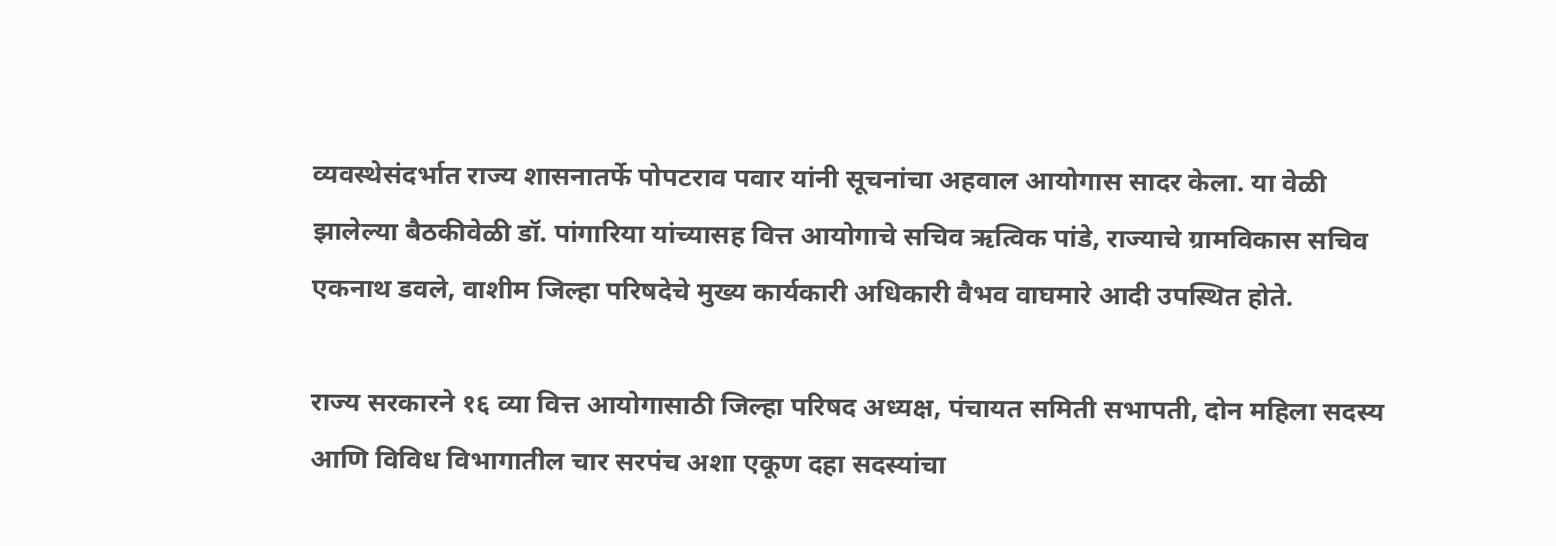व्यवस्थेसंदर्भात राज्य शासनातर्फे पोपटराव पवार यांनी सूचनांचा अहवाल आयोगास सादर केला. या वेळी झालेल्या बैठकीवेळी डॉ. पांगारिया यांच्यासह वित्त आयोगाचे सचिव ऋत्विक पांडे, राज्याचे ग्रामविकास सचिव एकनाथ डवले, वाशीम जिल्हा परिषदेचे मुख्य कार्यकारी अधिकारी वैभव वाघमारे आदी उपस्थित होते.

राज्य सरकारने १६ व्या वित्त आयोगासाठी जिल्हा परिषद अध्यक्ष, पंचायत समिती सभापती, दोन महिला सदस्य आणि विविध विभागातील चार सरपंच अशा एकूण दहा सदस्यांचा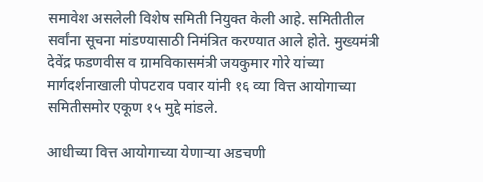समावेश असलेली विशेष समिती नियुक्त केली आहे. समितीतील सर्वांना सूचना मांडण्यासाठी निमंत्रित करण्यात आले होते. मुख्यमंत्री देवेंद्र फडणवीस व ग्रामविकासमंत्री जयकुमार गोरे यांच्या मार्गदर्शनाखाली पोपटराव पवार यांनी १६ व्या वित्त आयोगाच्या समितीसमोर एकूण १५ मुद्दे मांडले.

आधीच्या वित्त आयोगाच्या येणाऱ्या अडचणी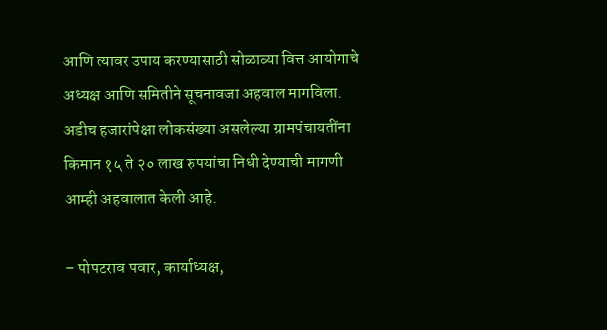आणि त्यावर उपाय करण्यासाठी सोळाव्या वित्त आयोगाचे अध्यक्ष आणि समितीने सूचनावजा अहवाल मागविला. अडीच हजारांपेक्षा लोकसंख्या असलेल्या ग्रामपंचायतींना किमान १५ ते २० लाख रुपयांचा निधी देण्याची मागणी आम्ही अहवालात केली आहे.

– पोपटराव पवार, कार्याध्यक्ष,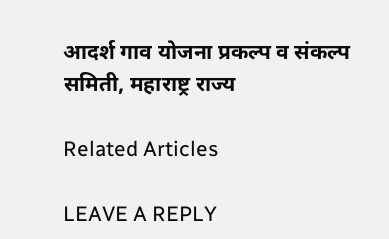आदर्श गाव योजना प्रकल्प व संकल्प समिती, महाराष्ट्र राज्य

Related Articles

LEAVE A REPLY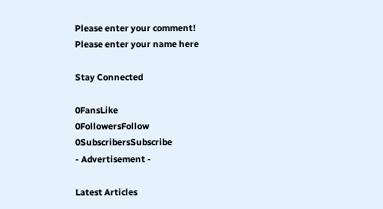Please enter your comment!
Please enter your name here

Stay Connected

0FansLike
0FollowersFollow
0SubscribersSubscribe
- Advertisement -

Latest Articles